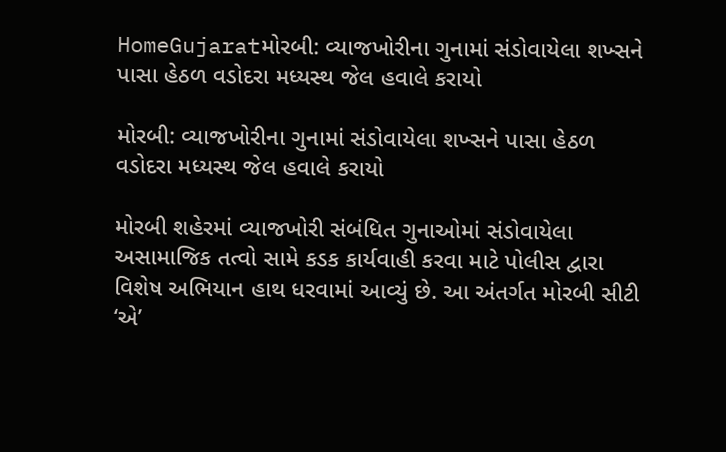HomeGujaratમોરબી: વ્યાજખોરીના ગુનામાં સંડોવાયેલા શખ્સને પાસા હેઠળ વડોદરા મધ્યસ્થ જેલ હવાલે કરાયો

મોરબી: વ્યાજખોરીના ગુનામાં સંડોવાયેલા શખ્સને પાસા હેઠળ વડોદરા મધ્યસ્થ જેલ હવાલે કરાયો

મોરબી શહેરમાં વ્યાજખોરી સંબંધિત ગુનાઓમાં સંડોવાયેલા અસામાજિક તત્વો સામે કડક કાર્યવાહી કરવા માટે પોલીસ દ્વારા વિશેષ અભિયાન હાથ ધરવામાં આવ્યું છે. આ અંતર્ગત મોરબી સીટી ‘એ’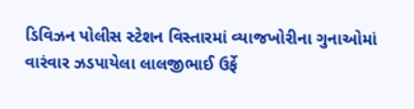ડિવિઝન પોલીસ સ્ટેશન વિસ્તારમાં વ્યાજખોરીના ગુનાઓમાં વારંવાર ઝડપાયેલા લાલજીભાઈ ઉર્ફે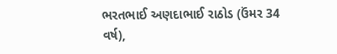ભરતભાઈ અણદાભાઈ રાઠોડ (ઉંમર 34 વર્ષ),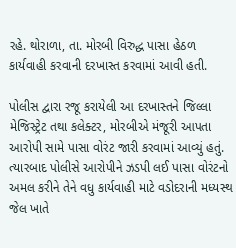રહે. થોરાળા, તા. મોરબી વિરુદ્ધ પાસા હેઠળ કાર્યવાહી કરવાની દરખાસ્ત કરવામાં આવી હતી.

પોલીસ દ્વારા રજૂ કરાયેલી આ દરખાસ્તને જિલ્લા મેજિસ્ટ્રેટ તથા કલેક્ટર, મોરબીએ મંજૂરી આપતા આરોપી સામે પાસા વોરંટ જારી કરવામાં આવ્યું હતું. ત્યારબાદ પોલીસે આરોપીને ઝડપી લઈ પાસા વોરંટનો અમલ કરીને તેને વધુ કાર્યવાહી માટે વડોદરાની મધ્યસ્થ જેલ ખાતે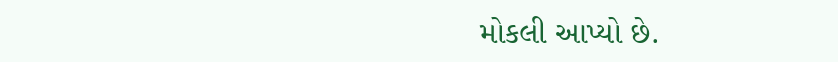મોકલી આપ્યો છે.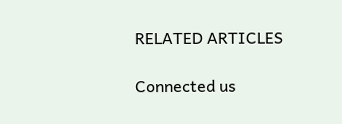RELATED ARTICLES

Connected us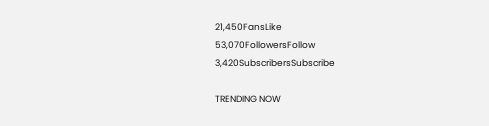21,450FansLike
53,070FollowersFollow
3,420SubscribersSubscribe

TRENDING NOW